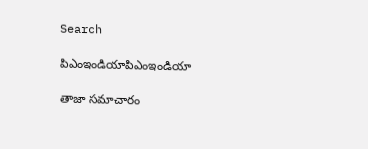Search

పిఎంఇండియాపిఎంఇండియా

తాజా స‌మాచారం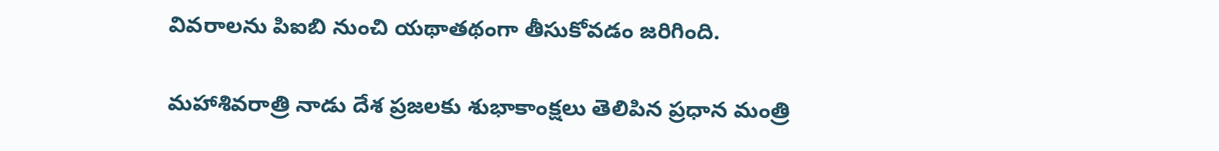వివరాలను పిఐబి నుంచి యథాతథంగా తీసుకోవడం జరిగింది.

మహాశివరాత్రి నాడు దేశ ప్రజలకు శుభాకాంక్షలు తెలిపిన ప్రధాన మంత్రి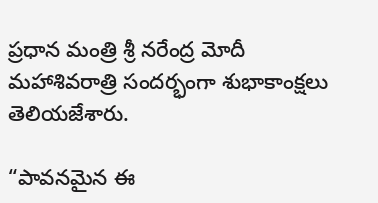ప్ర‌ధాన మంత్రి శ్రీ న‌రేంద్ర మోదీ మహాశివరాత్రి సందర్భంగా శుభాకాంక్షలు తెలియజేశారు.

“పావనమైన ఈ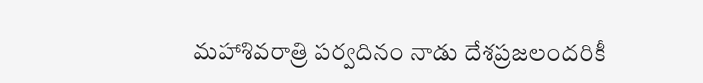మహాశివరాత్రి పర్వదినం నాడు దేశప్రజలందరికీ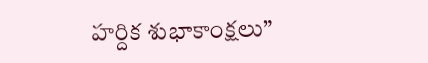హర్దిక శుభాకాంక్షలు”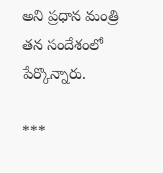అని ప్రధాన మంత్రి తన సందేశంలో పేర్కొన్నారు.

***